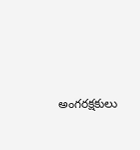అంగరక్షకులు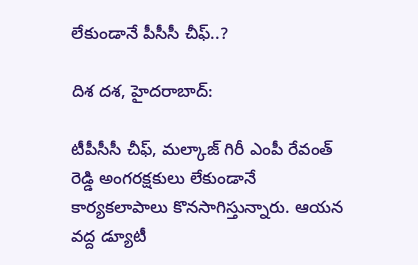లేకుండానే పీసీసీ చీఫ్..?

దిశ దశ, హైదరాబాద్:

టీపీసీసీ చీఫ్, మల్కాజ్ గిరీ ఎంపీ రేవంత్ రెడ్డి అంగరక్షకులు లేకుండానే కార్యకలాపాలు కొనసాగిస్తున్నారు. ఆయన వద్ద డ్యూటీ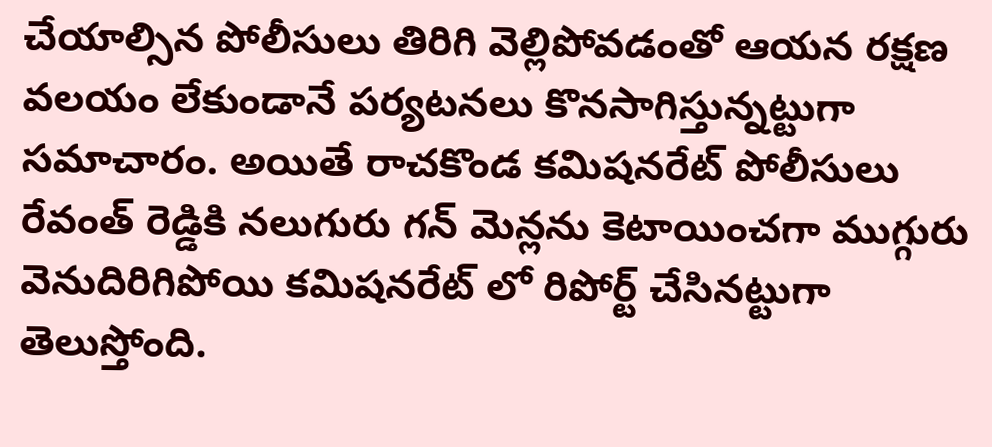చేయాల్సిన పోలీసులు తిరిగి వెల్లిపోవడంతో ఆయన రక్షణ వలయం లేకుండానే పర్యటనలు కొనసాగిస్తున్నట్టుగా సమాచారం. అయితే రాచకొండ కమిషనరేట్ పోలీసులు రేవంత్ రెడ్డికి నలుగురు గన్ మెన్లను కెటాయించగా ముగ్గురు వెనుదిరిగిపోయి కమిషనరేట్ లో రిపోర్ట్ చేసినట్టుగా తెలుస్తోంది.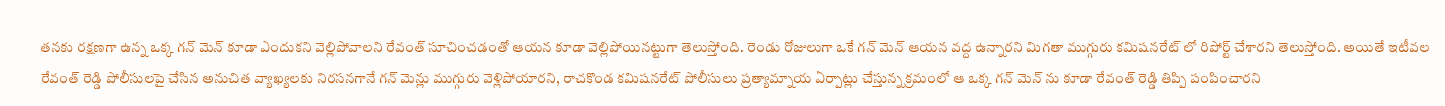తనకు రక్షణగా ఉన్న ఒక్క గన్ మెన్ కూడా ఎందుకని వెల్లిపోవాలని రేవంత్ సూచించడంతో ఆయన కూడా వెల్లిపోయినట్టుగా తెలుస్తోంది. రెండు రోజులుగా ఒకే గన్ మెన్ ఆయన వద్ద ఉన్నారని మిగతా ముగ్గురు కమిషనరేట్ లో రిపోర్ట్ చేశారని తెలుస్తోంది. అయితే ఇటీవల రేవంత్ రెడ్డి పోలీసులపై చేసిన అనుచిత వ్యాఖ్యలకు నిరసనగానే గన్ మెన్లు ముగ్గురు వెళ్లిపోయారని, రాచకొండ కమిషనరేట్ పోలీసులు ప్రత్యామ్నాయ ఏర్పాట్లు చేస్తున్న క్రమంలో ఆ ఒక్క గన్ మెన్ ను కూడా రేవంత్ రెడ్డి తిప్పి పంపించారని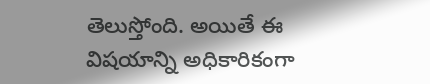తెలుస్తోంది. అయితే ఈ విషయాన్ని అధికారికంగా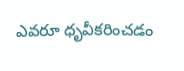ఎవరూ ధృవీకరించడం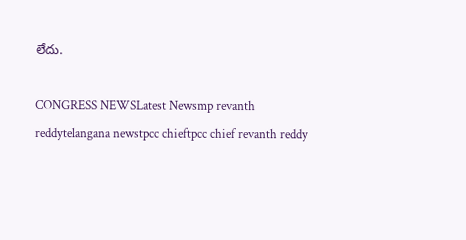లేదు.

CONGRESS NEWSLatest Newsmp revanth reddytelangana newstpcc chieftpcc chief revanth reddy